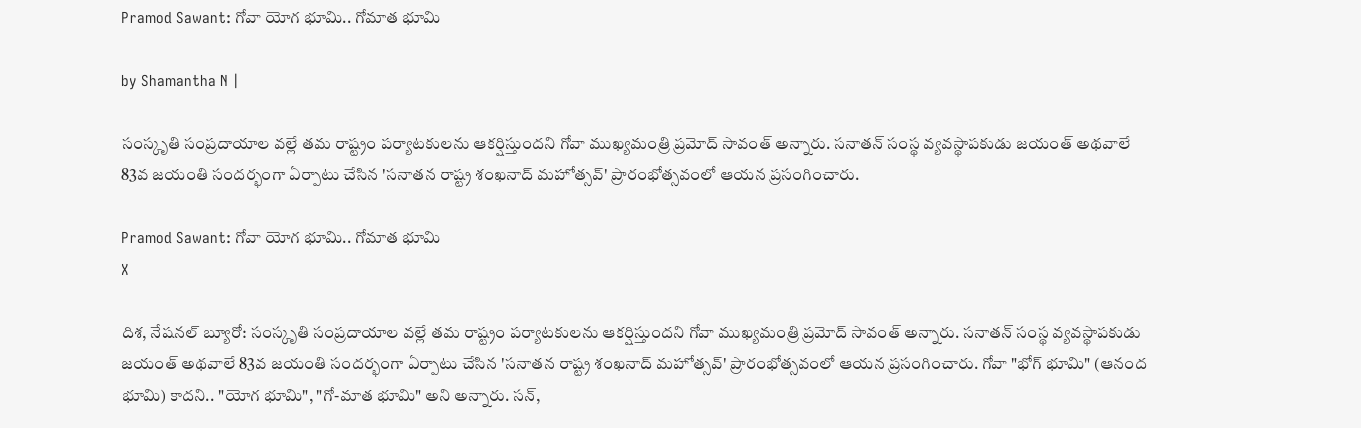Pramod Sawant: గోవా యోగ భూమి.. గోమాత భూమి

by Shamantha N |

సంస్కృతి సంప్రదాయాల వల్లే తమ రాష్ట్రం పర్యాటకులను ఆకర్షిస్తుందని గోవా ముఖ్యమంత్రి ప్రమోద్ సావంత్ అన్నారు. సనాతన్ సంస్థ వ్యవస్థాపకుడు జయంత్ అథవాలే 83వ జయంతి సందర్భంగా ఏర్పాటు చేసిన 'సనాతన రాష్ట్ర శంఖనాద్ మహోత్సవ్' ప్రారంభోత్సవంలో ఆయన ప్రసంగించారు.

Pramod Sawant: గోవా యోగ భూమి.. గోమాత భూమి
X

దిశ, నేషనల్ బ్యూరో: సంస్కృతి సంప్రదాయాల వల్లే తమ రాష్ట్రం పర్యాటకులను ఆకర్షిస్తుందని గోవా ముఖ్యమంత్రి ప్రమోద్ సావంత్ అన్నారు. సనాతన్ సంస్థ వ్యవస్థాపకుడు జయంత్ అథవాలే 83వ జయంతి సందర్భంగా ఏర్పాటు చేసిన 'సనాతన రాష్ట్ర శంఖనాద్ మహోత్సవ్' ప్రారంభోత్సవంలో ఆయన ప్రసంగించారు. గోవా "భోగ్ భూమి" (ఆనంద భూమి) కాదని.. "యోగ భూమి", "గో-మాత భూమి" అని అన్నారు. సన్,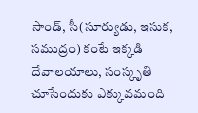సాండ్, సీ(సూర్యుడు, ఇసుక, సముద్రం) కంటే ఇక్కడి దేవాలయాలు, సంస్కృతి చూసేందుకు ఎక్కువమంది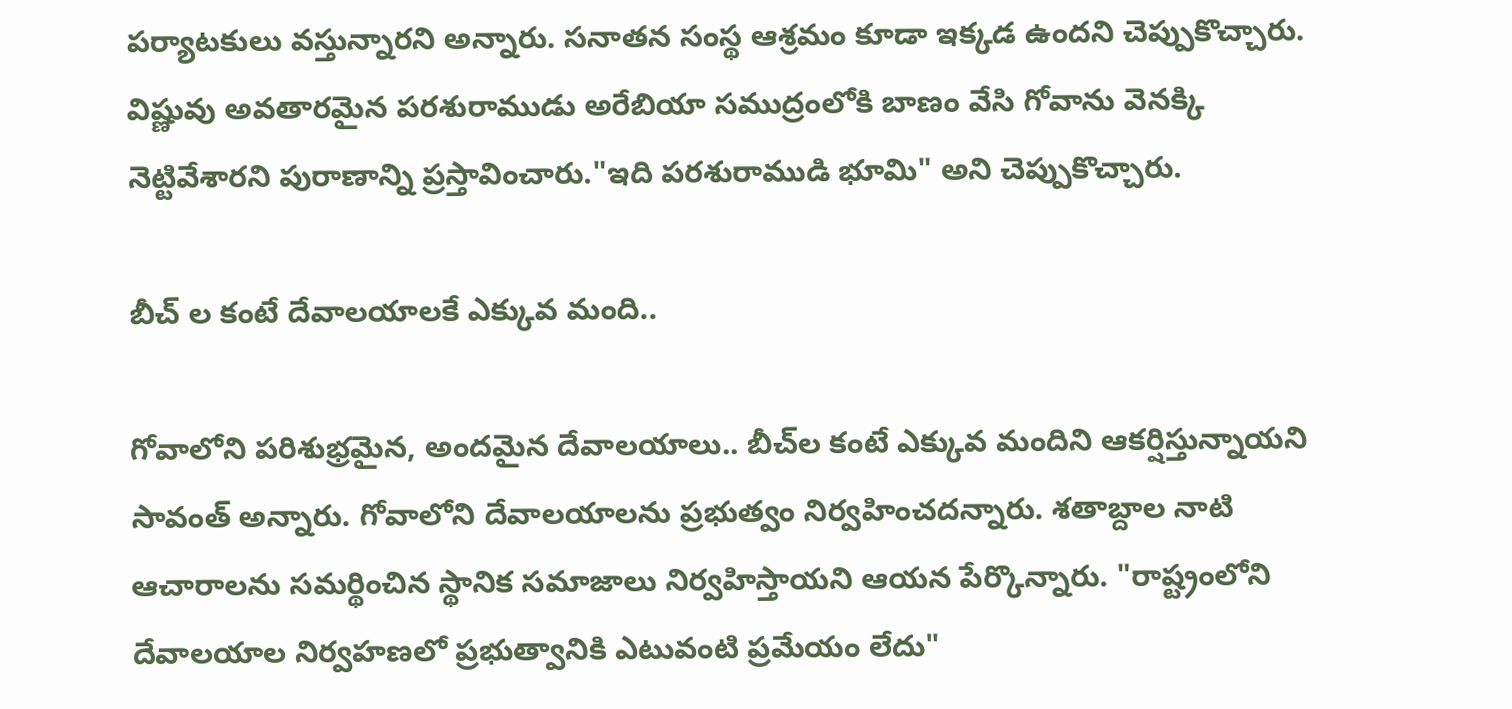పర్యాటకులు వస్తున్నారని అన్నారు. సనాతన సంస్థ ఆశ్రమం కూడా ఇక్కడ ఉందని చెప్పుకొచ్చారు. విష్ణువు అవతారమైన పరశురాముడు అరేబియా సముద్రంలోకి బాణం వేసి గోవాను వెనక్కి నెట్టివేశారని పురాణాన్ని ప్రస్తావించారు."ఇది పరశురాముడి భూమి" అని చెప్పుకొచ్చారు.

బీచ్ ల కంటే దేవాలయాలకే ఎక్కువ మంది..

గోవాలోని పరిశుభ్రమైన, అందమైన దేవాలయాలు.. బీచ్‌ల కంటే ఎక్కువ మందిని ఆకర్షిస్తున్నాయని సావంత్ అన్నారు. గోవాలోని దేవాలయాలను ప్రభుత్వం నిర్వహించదన్నారు. శతాబ్దాల నాటి ఆచారాలను సమర్థించిన స్థానిక సమాజాలు నిర్వహిస్తాయని ఆయన పేర్కొన్నారు. "రాష్ట్రంలోని దేవాలయాల నిర్వహణలో ప్రభుత్వానికి ఎటువంటి ప్రమేయం లేదు"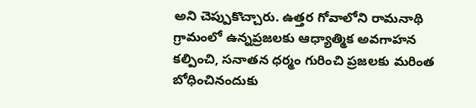అని చెప్పుకొచ్చారు. ఉత్తర గోవాలోని రామనాథి గ్రామంలో ఉన్నప్రజలకు ఆధ్యాత్మిక అవగాహన కల్పించి, సనాతన ధర్మం గురించి ప్రజలకు మరింత బోధించినందుకు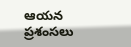ఆయన ప్రశంసలు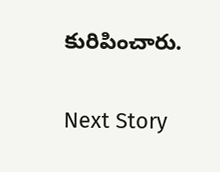కురిపించారు.

Next Story